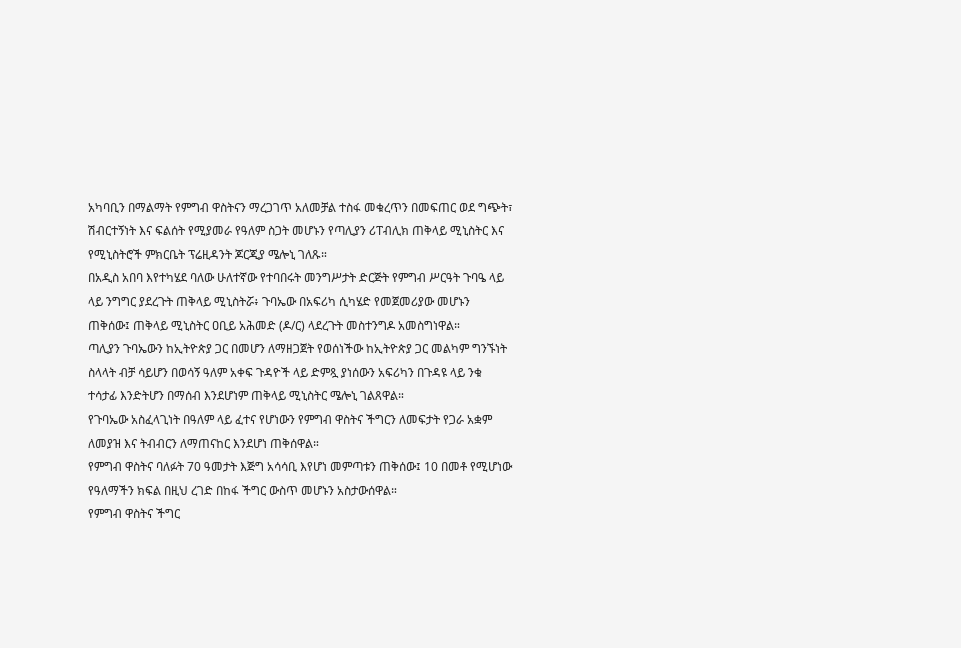አካባቢን በማልማት የምግብ ዋስትናን ማረጋገጥ አለመቻል ተስፋ መቁረጥን በመፍጠር ወደ ግጭት፣ ሽብርተኝነት እና ፍልሰት የሚያመራ የዓለም ስጋት መሆኑን የጣሊያን ሪፐብሊክ ጠቅላይ ሚኒስትር እና የሚኒስትሮች ምክርቤት ፕሬዚዳንት ጆርጂያ ሜሎኒ ገለጹ።
በአዲስ አበባ እየተካሄደ ባለው ሁለተኛው የተባበሩት መንግሥታት ድርጅት የምግብ ሥርዓት ጉባዔ ላይ ላይ ንግግር ያደረጉት ጠቅላይ ሚኒስትሯ፥ ጉባኤው በአፍሪካ ሲካሄድ የመጀመሪያው መሆኑን ጠቅሰው፤ ጠቅላይ ሚኒስትር ዐቢይ አሕመድ (ዶ/ር) ላደረጉት መስተንግዶ አመስግነዋል።
ጣሊያን ጉባኤውን ከኢትዮጵያ ጋር በመሆን ለማዘጋጀት የወሰነችው ከኢትዮጵያ ጋር መልካም ግንኙነት ስላላት ብቻ ሳይሆን በወሳኝ ዓለም አቀፍ ጉዳዮች ላይ ድምጿ ያነሰውን አፍሪካን በጉዳዩ ላይ ንቁ ተሳታፊ እንድትሆን በማሰብ እንደሆነም ጠቅላይ ሚኒስትር ሜሎኒ ገልጸዋል።
የጉባኤው አስፈላጊነት በዓለም ላይ ፈተና የሆነውን የምግብ ዋስትና ችግርን ለመፍታት የጋራ አቋም ለመያዝ እና ትብብርን ለማጠናከር እንደሆነ ጠቅሰዋል።
የምግብ ዋስትና ባለፉት 70 ዓመታት እጅግ አሳሳቢ እየሆነ መምጣቱን ጠቅሰው፤ 10 በመቶ የሚሆነው የዓለማችን ክፍል በዚህ ረገድ በከፋ ችግር ውስጥ መሆኑን አስታውሰዋል።
የምግብ ዋስትና ችግር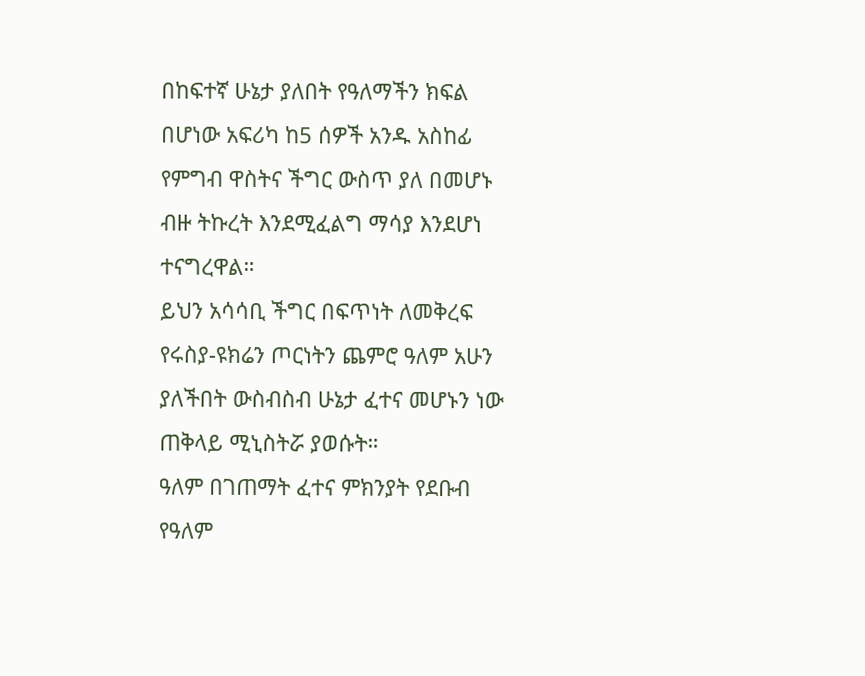በከፍተኛ ሁኔታ ያለበት የዓለማችን ክፍል በሆነው አፍሪካ ከ5 ሰዎች አንዱ አስከፊ የምግብ ዋስትና ችግር ውስጥ ያለ በመሆኑ ብዙ ትኩረት እንደሚፈልግ ማሳያ እንደሆነ ተናግረዋል።
ይህን አሳሳቢ ችግር በፍጥነት ለመቅረፍ የሩስያ-ዩክሬን ጦርነትን ጨምሮ ዓለም አሁን ያለችበት ውስብስብ ሁኔታ ፈተና መሆኑን ነው ጠቅላይ ሚኒስትሯ ያወሱት።
ዓለም በገጠማት ፈተና ምክንያት የደቡብ የዓለም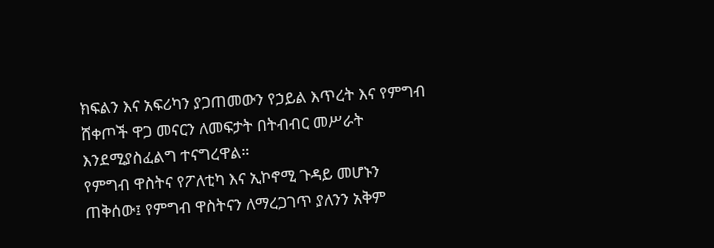ክፍልን እና አፍሪካን ያጋጠመውን የኃይል እጥረት እና የምግብ ሸቀጦች ዋጋ መናርን ለመፍታት በትብብር መሥራት እንደሚያስፈልግ ተናግረዋል።
የምግብ ዋስትና የፖለቲካ እና ኢኮኖሚ ጉዳይ መሆኑን ጠቅሰው፤ የምግብ ዋስትናን ለማረጋገጥ ያለንን አቅም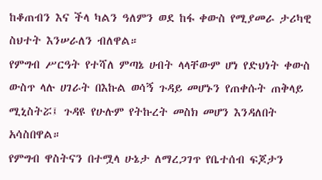ከቆጠብን እና ችላ ካልን ዓለምን ወደ ከፋ ቀውስ የሚያመራ ታሪካዊ ስህተት እንሠራለን ብለዋል።
የምግብ ሥርዓት የተሻለ ምጣኔ ሀብት ላላቸውም ሆነ የድህነት ቀውስ ውስጥ ላሉ ሀገራት በእኩል ወሳኝ ጉዳይ መሆኑን የጠቀሱት ጠቅላይ ሚኒስትሯ፤ ጉዳዩ የሁሉም የትኩረት መስክ መሆን እንዳለበት አሳስበዋል።
የምግብ ዋስትናን በተሟላ ሁኔታ ለማረጋገጥ የቤተሰብ ፍጆታን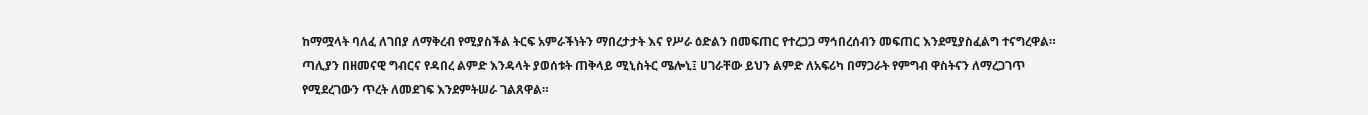ከማሟላት ባለፈ ለገበያ ለማቅረብ የሚያስችል ትርፍ አምራችነትን ማበረታታት እና የሥራ ዕድልን በመፍጠር የተረጋጋ ማኅበረሰብን መፍጠር እንደሚያስፈልግ ተናግረዋል።
ጣሊያን በዘመናዊ ግብርና የዳበረ ልምድ እንዳላት ያወሰቱት ጠቅላይ ሚኒስትር ሜሎኒ፤ ሀገራቸው ይህን ልምድ ለአፍሪካ በማጋራት የምግብ ዋስትናን ለማረጋገጥ የሚደረገውን ጥረት ለመደገፍ እንደምትሠራ ገልጸዋል።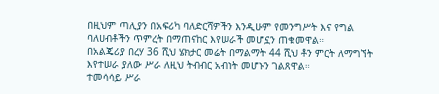በዚህም ጣሊያን በአፍሪካ ባለድርሻዎችን እንዲሁም የመንግሥት እና የግል ባለሀብቶችን ጥምረት በማጠናከር እየሠራች መሆኗን ጠቁመዋል።
በአልጄሪያ በረሃ 36 ሺህ ሄክታር መሬት በማልማት 44 ሺህ ቶን ምርት ለማግኘት እየተሠራ ያለው ሥራ ለዚህ ትብብር አብነት መሆኑን ገልጸዋል።
ተመሳሳይ ሥራ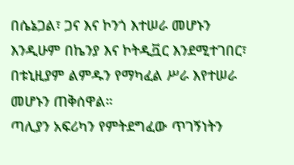በሴኔጋል፣ ጋና እና ኮንጎ እተሠራ መሆኑን እንዲሁም በኬንያ እና ኮትዲቯር እንደሚተገበር፣ በቱኒዚያም ልምዱን የማካፈል ሥራ እየተሠራ መሆኑን ጠቅሰዋል።
ጣሊያን አፍሪካን የምትደግፈው ጥገኝነትን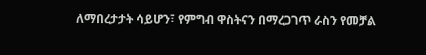ለማበረታታት ሳይሆን፣ የምግብ ዋስትናን በማረጋገጥ ራስን የመቻል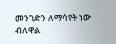መንገድን ለማሳየት ነው ብለዋል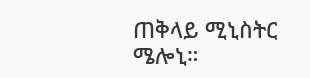ጠቅላይ ሚኒስትር ሜሎኒ።